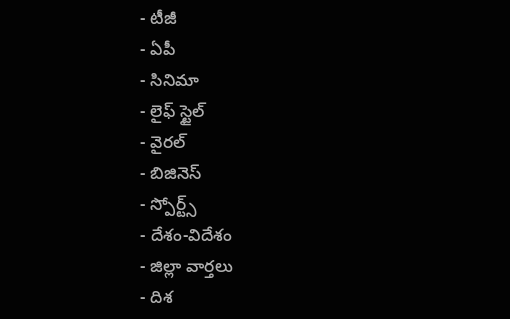- టీజీ
- ఏపీ
- సినిమా
- లైఫ్ స్టైల్
- వైరల్
- బిజినెస్
- స్పోర్ట్స్
- దేశం-విదేశం
- జిల్లా వార్తలు
- దిశ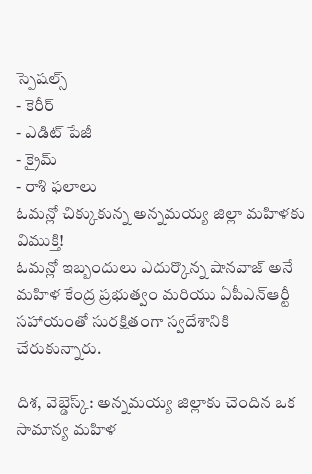స్పెషల్స్
- కెరీర్
- ఎడిట్ పేజీ
- క్రైమ్
- రాశి ఫలాలు
ఓమన్లో చిక్కుకున్న అన్నమయ్య జిల్లా మహిళకు విముక్తి!
ఓమన్లో ఇబ్బందులు ఎదుర్కొన్న షానవాజ్ అనే మహిళ కేంద్ర ప్రభుత్వం మరియు ఏపీఎన్ఆర్టీ సహాయంతో సురక్షితంగా స్వదేశానికి చేరుకున్నారు.

దిశ, వెబ్డెస్క్: అన్నమయ్య జిల్లాకు చెందిన ఒక సామాన్య మహిళ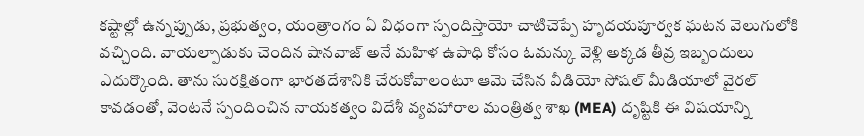కష్టాల్లో ఉన్నప్పుడు, ప్రభుత్వం, యంత్రాంగం ఏ విధంగా స్పందిస్తాయో చాటిచెప్పే హృదయపూర్వక ఘటన వెలుగులోకి వచ్చింది. వాయల్పాడుకు చెందిన షానవాజ్ అనే మహిళ ఉపాధి కోసం ఓమన్కు వెళ్లి అక్కడ తీవ్ర ఇబ్బందులు ఎదుర్కొంది. తాను సురక్షితంగా భారతదేశానికి చేరుకోవాలంటూ ఆమె చేసిన వీడియో సోషల్ మీడియాలో వైరల్ కావడంతో, వెంటనే స్పందించిన నాయకత్వం విదేశీ వ్యవహారాల మంత్రిత్వ శాఖ (MEA) దృష్టికి ఈ విషయాన్ని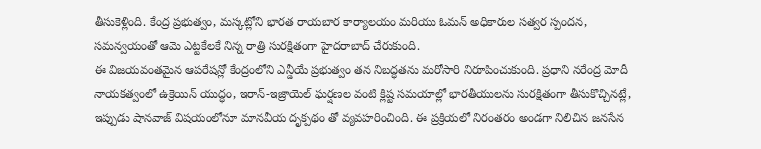తీసుకెళ్లింది. కేంద్ర ప్రభుత్వం, మస్కట్లోని భారత రాయబార కార్యాలయం మరియు ఓమన్ అధికారుల సత్వర స్పందన, సమన్వయంతో ఆమె ఎట్టకేలకే నిన్న రాత్రి సురక్షితంగా హైదరాబాద్ చేరుకుంది.
ఈ విజయవంతమైన ఆపరేషన్లో కేంద్రంలోని ఎన్డీయే ప్రభుత్వం తన నిబద్ధతను మరోసారి నిరూపించుకుంది. ప్రధాని నరేంద్ర మోదీ నాయకత్వంలో ఉక్రెయిన్ యుద్ధం, ఇరాన్-ఇజ్రాయెల్ ఘర్షణల వంటి క్లిష్ట సమయాల్లో భారతీయులను సురక్షితంగా తీసుకొచ్చినట్లే, ఇప్పుడు షానవాజ్ విషయంలోనూ మానవీయ దృక్పథం తో వ్యవహరించింది. ఈ ప్రక్రియలో నిరంతరం అండగా నిలిచిన జనసేన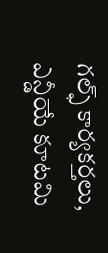గల్ఫ్ కార్యకర్తలు, ఎన్డీయే కూటమి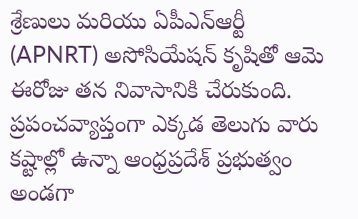శ్రేణులు మరియు ఏపీఎన్ఆర్టీ (APNRT) అసోసియేషన్ కృషితో ఆమె ఈరోజు తన నివాసానికి చేరుకుంది. ప్రపంచవ్యాప్తంగా ఎక్కడ తెలుగు వారు కష్టాల్లో ఉన్నా ఆంధ్రప్రదేశ్ ప్రభుత్వం అండగా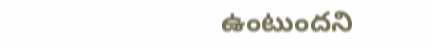ఉంటుందని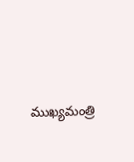ముఖ్యమంత్రి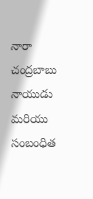నారా చంద్రబాబు నాయుడు మరియు సంబంధిత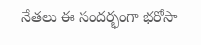నేతలు ఈ సందర్భంగా భరోసా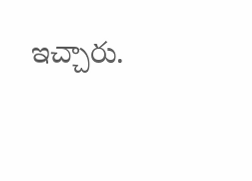ఇచ్చారు.